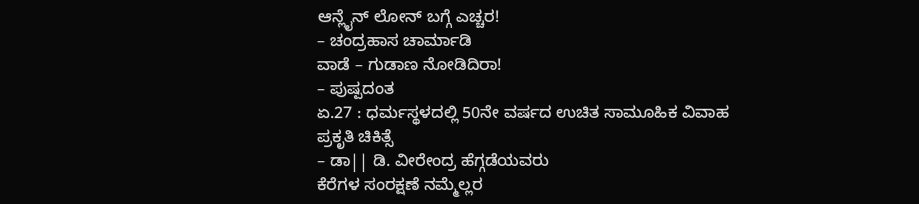ಆನ್ಲೈನ್ ಲೋನ್ ಬಗ್ಗೆ ಎಚ್ಚರ!
– ಚಂದ್ರಹಾಸ ಚಾರ್ಮಾಡಿ
ವಾಡೆ – ಗುಡಾಣ ನೋಡಿದಿರಾ!
– ಪುಷ್ಪದಂತ
ಏ.27 : ಧರ್ಮಸ್ಥಳದಲ್ಲಿ 50ನೇ ವರ್ಷದ ಉಚಿತ ಸಾಮೂಹಿಕ ವಿವಾಹ
ಪ್ರಕೃತಿ ಚಿಕಿತ್ಸೆ
– ಡಾ|| ಡಿ. ವೀರೇಂದ್ರ ಹೆಗ್ಗಡೆಯವರು
ಕೆರೆಗಳ ಸಂರಕ್ಷಣೆ ನಮ್ಮೆಲ್ಲರ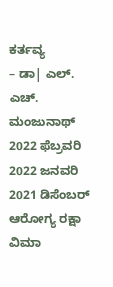ಕರ್ತವ್ಯ
– ಡಾ| ಎಲ್. ಎಚ್. ಮಂಜುನಾಥ್
2022 ಫೆಬ್ರವರಿ
2022 ಜನವರಿ
2021 ಡಿಸೆಂಬರ್
ಆರೋಗ್ಯ ರಕ್ಷಾ ವಿಮಾ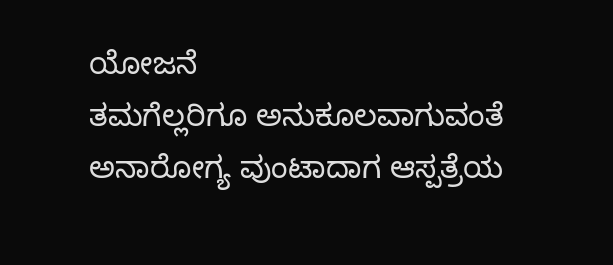ಯೋಜನೆ
ತಮಗೆಲ್ಲರಿಗೂ ಅನುಕೂಲವಾಗುವಂತೆ ಅನಾರೋಗ್ಯ ವುಂಟಾದಾಗ ಆಸ್ಪತ್ರೆಯ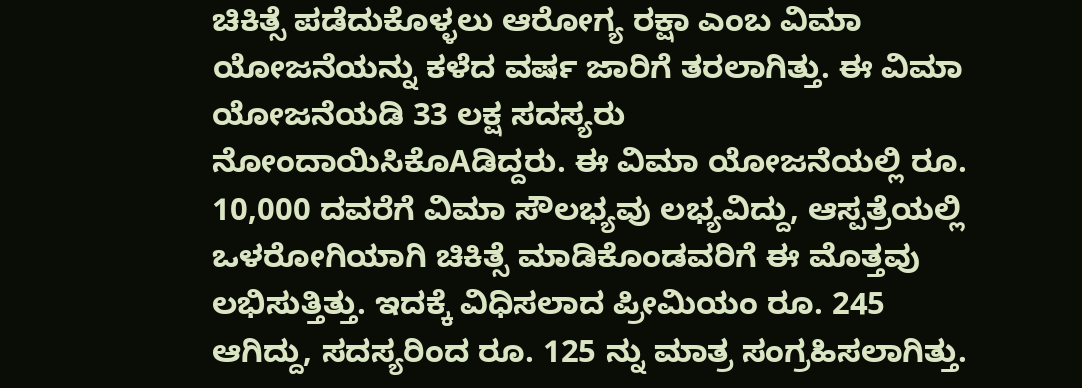ಚಿಕಿತ್ಸೆ ಪಡೆದುಕೊಳ್ಳಲು ಆರೋಗ್ಯ ರಕ್ಷಾ ಎಂಬ ವಿಮಾ ಯೋಜನೆಯನ್ನು ಕಳೆದ ವರ್ಷ ಜಾರಿಗೆ ತರಲಾಗಿತ್ತು. ಈ ವಿಮಾ ಯೋಜನೆಯಡಿ 33 ಲಕ್ಷ ಸದಸ್ಯರು ನೋಂದಾಯಿಸಿಕೊAಡಿದ್ದರು. ಈ ವಿಮಾ ಯೋಜನೆಯಲ್ಲಿ ರೂ. 10,000 ದವರೆಗೆ ವಿಮಾ ಸೌಲಭ್ಯವು ಲಭ್ಯವಿದ್ದು, ಆಸ್ಪತ್ರೆಯಲ್ಲಿ ಒಳರೋಗಿಯಾಗಿ ಚಿಕಿತ್ಸೆ ಮಾಡಿಕೊಂಡವರಿಗೆ ಈ ಮೊತ್ತವು ಲಭಿಸುತ್ತಿತ್ತು. ಇದಕ್ಕೆ ವಿಧಿಸಲಾದ ಪ್ರೀಮಿಯಂ ರೂ. 245 ಆಗಿದ್ದು, ಸದಸ್ಯರಿಂದ ರೂ. 125 ನ್ನು ಮಾತ್ರ ಸಂಗ್ರಹಿಸಲಾಗಿತ್ತು.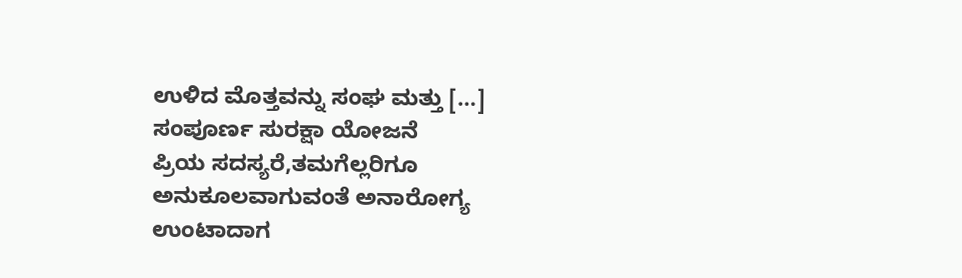ಉಳಿದ ಮೊತ್ತವನ್ನು ಸಂಘ ಮತ್ತು […]
ಸಂಪೂರ್ಣ ಸುರಕ್ಷಾ ಯೋಜನೆ
ಪ್ರಿಯ ಸದಸ್ಯರೆ,ತಮಗೆಲ್ಲರಿಗೂ ಅನುಕೂಲವಾಗುವಂತೆ ಅನಾರೋಗ್ಯ ಉಂಟಾದಾಗ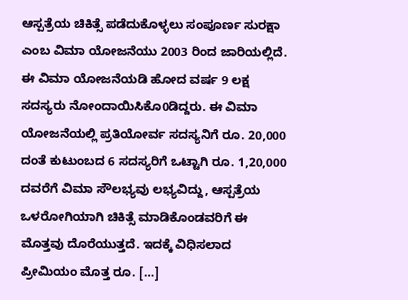ಆಸ್ಪತ್ರೆಯ ಚಿಕಿತ್ಸೆ ಪಡೆದುಕೊಳ್ಳಲು ಸಂಪೂರ್ಣ ಸುರಕ್ಷಾ ಎಂಬ ವಿಮಾ ಯೋಜನೆಯು 2003 ರಿಂದ ಜಾರಿಯಲ್ಲಿದೆ. ಈ ವಿಮಾ ಯೋಜನೆಯಡಿ ಹೋದ ವರ್ಷ 9 ಲಕ್ಷ ಸದಸ್ಯರು ನೋಂದಾಯಿಸಿಕೊ0ಡಿದ್ದರು. ಈ ವಿಮಾ ಯೋಜನೆಯಲ್ಲಿ ಪ್ರತಿಯೋರ್ವ ಸದಸ್ಯನಿಗೆ ರೂ. 20,000 ದಂತೆ ಕುಟುಂಬದ 6 ಸದಸ್ಯರಿಗೆ ಒಟ್ಟಾಗಿ ರೂ. 1,20,000 ದವರೆಗೆ ವಿಮಾ ಸೌಲಭ್ಯವು ಲಭ್ಯವಿದ್ದು, ಆಸ್ಪತ್ರೆಯ ಒಳರೋಗಿಯಾಗಿ ಚಿಕಿತ್ಸೆ ಮಾಡಿಕೊಂಡವರಿಗೆ ಈ ಮೊತ್ತವು ದೊರೆಯುತ್ತದೆ. ಇದಕ್ಕೆ ವಿಧಿಸಲಾದ ಪ್ರೀಮಿಯಂ ಮೊತ್ತ ರೂ. […]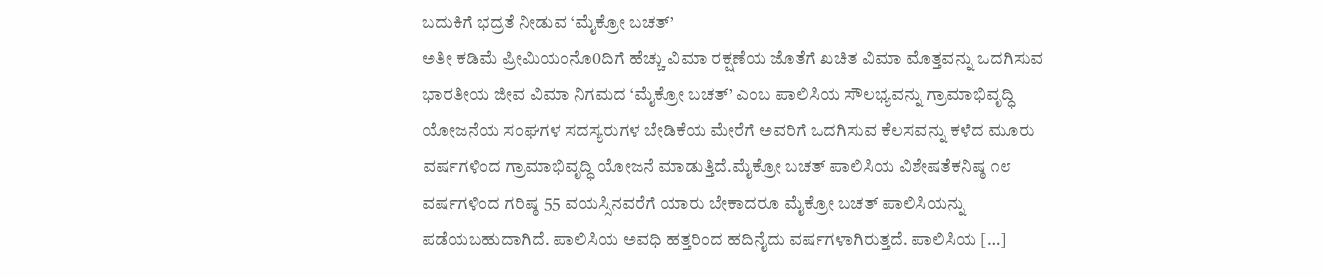ಬದುಕಿಗೆ ಭದ್ರತೆ ನೀಡುವ ‘ಮೈಕ್ರೋ ಬಚತ್’
ಅತೀ ಕಡಿಮೆ ಪ್ರೀಮಿಯಂನೊ0ದಿಗೆ ಹೆಚ್ಚು ವಿಮಾ ರಕ್ಷಣೆಯ ಜೊತೆಗೆ ಖಚಿತ ವಿಮಾ ಮೊತ್ತವನ್ನು ಒದಗಿಸುವ ಭಾರತೀಯ ಜೀವ ವಿಮಾ ನಿಗಮದ ‘ಮೈಕ್ರೋ ಬಚತ್’ ಎಂಬ ಪಾಲಿಸಿಯ ಸೌಲಭ್ಯವನ್ನು ಗ್ರಾಮಾಭಿವೃದ್ಧಿ ಯೋಜನೆಯ ಸಂಘಗಳ ಸದಸ್ಯರುಗಳ ಬೇಡಿಕೆಯ ಮೇರೆಗೆ ಅವರಿಗೆ ಒದಗಿಸುವ ಕೆಲಸವನ್ನು ಕಳೆದ ಮೂರು ವರ್ಷಗಳಿಂದ ಗ್ರಾಮಾಭಿವೃದ್ಧಿ ಯೋಜನೆ ಮಾಡುತ್ತಿದೆ.ಮೈಕ್ರೋ ಬಚತ್ ಪಾಲಿಸಿಯ ವಿಶೇಷತೆಕನಿಷ್ಠ ೧೮ ವರ್ಷಗಳಿಂದ ಗರಿಷ್ಠ 55 ವಯಸ್ಸಿನವರೆಗೆ ಯಾರು ಬೇಕಾದರೂ ಮೈಕ್ರೋ ಬಚತ್ ಪಾಲಿಸಿಯನ್ನು ಪಡೆಯಬಹುದಾಗಿದೆ. ಪಾಲಿಸಿಯ ಅವಧಿ ಹತ್ತರಿಂದ ಹದಿನೈದು ವರ್ಷಗಳಾಗಿರುತ್ತದೆ. ಪಾಲಿಸಿಯ […]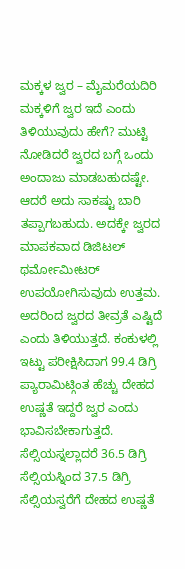ಮಕ್ಕಳ ಜ್ವರ – ಮೈಮರೆಯದಿರಿ
ಮಕ್ಕಳಿಗೆ ಜ್ವರ ಇದೆ ಎಂದು ತಿಳಿಯುವುದು ಹೇಗೆ? ಮುಟ್ಟಿ ನೋಡಿದರೆ ಜ್ವರದ ಬಗ್ಗೆ ಒಂದು ಅಂದಾಜು ಮಾಡಬಹುದಷ್ಟೇ. ಆದರೆ ಅದು ಸಾಕಷ್ಟು ಬಾರಿ ತಪ್ಪಾಗಬಹುದು. ಅದಕ್ಕೇ ಜ್ವರದ ಮಾಪಕವಾದ ಡಿಜಿಟಲ್ ಥರ್ಮೋಮೀಟರ್ ಉಪಯೋಗಿಸುವುದು ಉತ್ತಮ. ಅದರಿಂದ ಜ್ವರದ ತೀವ್ರತೆ ಎಷ್ಟಿದೆ ಎಂದು ತಿಳಿಯುತ್ತದೆ. ಕಂಕುಳಲ್ಲಿ ಇಟ್ಟು ಪರೀಕ್ಷಿಸಿದಾಗ 99.4 ಡಿಗ್ರಿ ಪ್ಯಾರಾಮಿಟ್ಗಿಂತ ಹೆಚ್ಚು ದೇಹದ ಉಷ್ಣತೆ ಇದ್ದರೆ ಜ್ವರ ಎಂದು ಭಾವಿಸಬೇಕಾಗುತ್ತದೆ. ಸೆಲ್ಸಿಯಸ್ನಲ್ಲಾದರೆ 36.5 ಡಿಗ್ರಿ ಸೆಲ್ಸಿಯಸ್ನಿಂದ 37.5 ಡಿಗ್ರಿ ಸೆಲ್ಸಿಯಸ್ವರೆಗೆ ದೇಹದ ಉಷ್ಣತೆ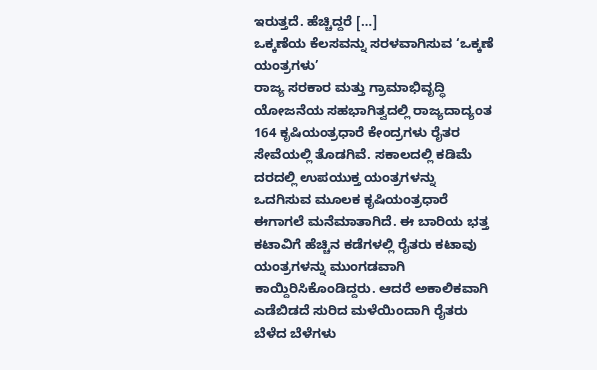ಇರುತ್ತದೆ. ಹೆಚ್ಚಿದ್ದರೆ […]
ಒಕ್ಕಣೆಯ ಕೆಲಸವನ್ನು ಸರಳವಾಗಿಸುವ ‘ಒಕ್ಕಣೆ ಯಂತ್ರಗಳು’
ರಾಜ್ಯ ಸರಕಾರ ಮತ್ತು ಗ್ರಾಮಾಭಿವೃದ್ಧಿ ಯೋಜನೆಯ ಸಹಭಾಗಿತ್ವದಲ್ಲಿ ರಾಜ್ಯದಾದ್ಯಂತ 164 ಕೃಷಿಯಂತ್ರಧಾರೆ ಕೇಂದ್ರಗಳು ರೈತರ ಸೇವೆಯಲ್ಲಿ ತೊಡಗಿವೆ. ಸಕಾಲದಲ್ಲಿ ಕಡಿಮೆ ದರದಲ್ಲಿ ಉಪಯುಕ್ತ ಯಂತ್ರಗಳನ್ನು ಒದಗಿಸುವ ಮೂಲಕ ಕೃಷಿಯಂತ್ರಧಾರೆ ಈಗಾಗಲೆ ಮನೆಮಾತಾಗಿದೆ. ಈ ಬಾರಿಯ ಭತ್ತ ಕಟಾವಿಗೆ ಹೆಚ್ಚಿನ ಕಡೆಗಳಲ್ಲಿ ರೈತರು ಕಟಾವು ಯಂತ್ರಗಳನ್ನು ಮುಂಗಡವಾಗಿ ಕಾಯ್ದಿರಿಸಿಕೊಂಡಿದ್ದರು. ಆದರೆ ಅಕಾಲಿಕವಾಗಿ ಎಡೆಬಿಡದೆ ಸುರಿದ ಮಳೆಯಿಂದಾಗಿ ರೈತರು ಬೆಳೆದ ಬೆಳೆಗಳು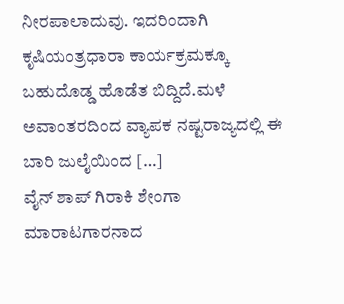ನೀರಪಾಲಾದುವು. ಇದರಿಂದಾಗಿ ಕೃಷಿಯಂತ್ರಧಾರಾ ಕಾರ್ಯಕ್ರಮಕ್ಕೂ ಬಹುದೊಡ್ಡ ಹೊಡೆತ ಬಿದ್ದಿದೆ.ಮಳೆ ಅವಾಂತರದಿಂದ ವ್ಯಾಪಕ ನಷ್ಟರಾಜ್ಯದಲ್ಲಿ ಈ ಬಾರಿ ಜುಲೈಯಿಂದ […]
ವೈನ್ ಶಾಪ್ ಗಿರಾಕಿ ಶೇಂಗಾ ಮಾರಾಟಗಾರನಾದ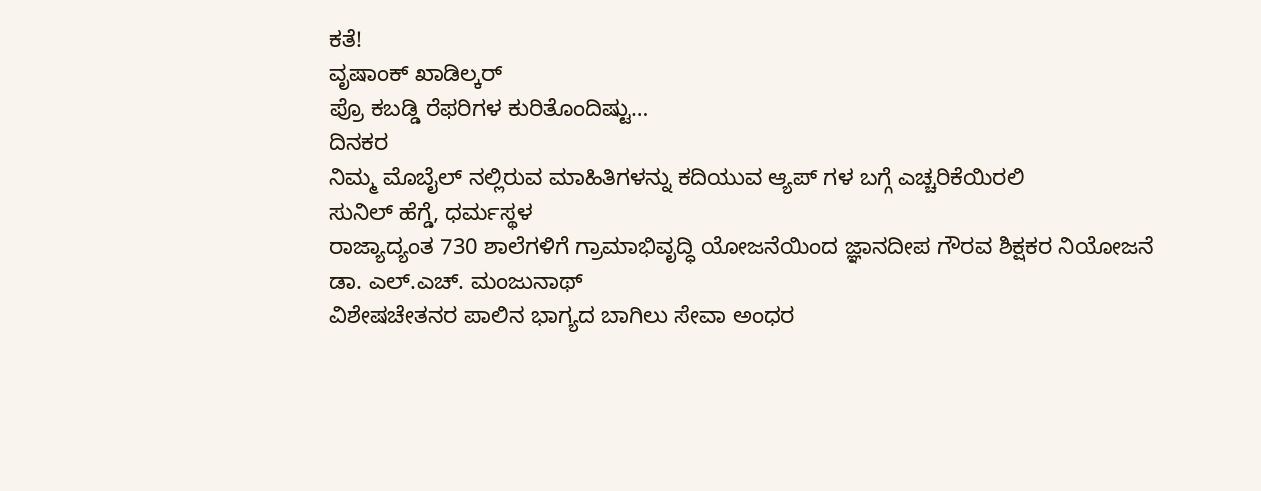ಕತೆ!
ವೃಷಾಂಕ್ ಖಾಡಿಲ್ಕರ್
ಪ್ರೊ ಕಬಡ್ಡಿ ರೆಫರಿಗಳ ಕುರಿತೊಂದಿಷ್ಟು…
ದಿನಕರ
ನಿಮ್ಮ ಮೊಬೈಲ್ ನಲ್ಲಿರುವ ಮಾಹಿತಿಗಳನ್ನು ಕದಿಯುವ ಆ್ಯಪ್ ಗಳ ಬಗ್ಗೆ ಎಚ್ಚರಿಕೆಯಿರಲಿ
ಸುನಿಲ್ ಹೆಗ್ಡೆ, ಧರ್ಮಸ್ಥಳ
ರಾಜ್ಯಾದ್ಯಂತ 730 ಶಾಲೆಗಳಿಗೆ ಗ್ರಾಮಾಭಿವೃದ್ಧಿ ಯೋಜನೆಯಿಂದ ಜ್ಞಾನದೀಪ ಗೌರವ ಶಿಕ್ಷಕರ ನಿಯೋಜನೆ
ಡಾ. ಎಲ್.ಎಚ್. ಮಂಜುನಾಥ್
ವಿಶೇಷಚೇತನರ ಪಾಲಿನ ಭಾಗ್ಯದ ಬಾಗಿಲು ಸೇವಾ ಅಂಧರ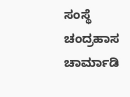ಸಂಸ್ಥೆ
ಚಂದ್ರಹಾಸ ಚಾರ್ಮಾಡಿ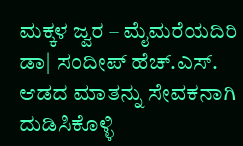ಮಕ್ಕಳ ಜ್ವರ – ಮೈಮರೆಯದಿರಿ
ಡಾ| ಸಂದೀಪ್ ಹೆಚ್.ಎಸ್.
ಆಡದ ಮಾತನ್ನು ಸೇವಕನಾಗಿ ದುಡಿಸಿಕೊಳ್ಳಿ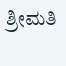ಶ್ರೀಮತಿ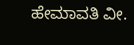ಹೇಮಾವತಿ ವೀ.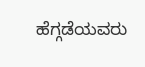ಹೆಗ್ಗಡೆಯವರು